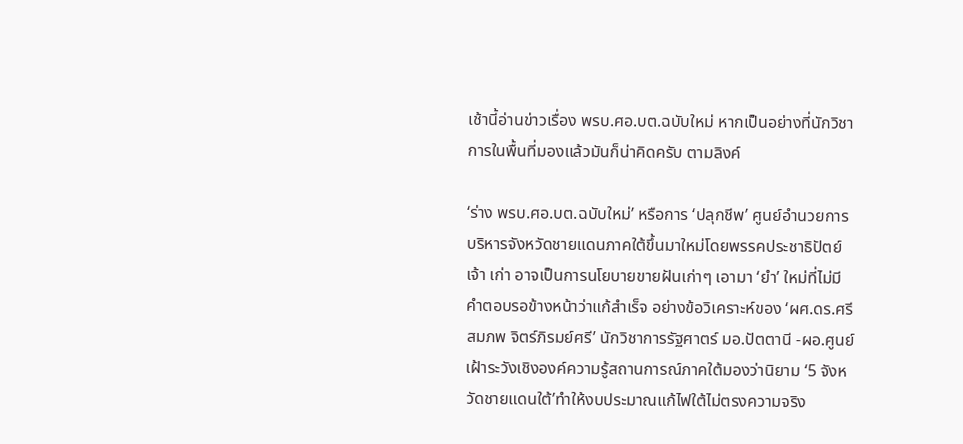เช้านี้อ่านข่าวเรื่อง พรบ.ศอ.บต.ฉบับใหม่ หากเป็นอย่างที่นักวิชาการในพื้นที่มองแล้วมันก็น่าคิดครับ ตามลิงค์

‘ร่าง พรบ.ศอ.บต.ฉบับใหม่’ หรือการ ‘ปลุกชีพ’ ศูนย์อำนวยการบริหารจังหวัดชายแดนภาคใต้ขึ้นมาใหม่โดยพรรคประชาธิปัตย์เจ้า เก่า อาจเป็นการนโยบายขายฝันเก่าๆ เอามา ‘ยำ’ ใหม่ที่ไม่มีคำตอบรอข้างหน้าว่าแก้สำเร็จ อย่างข้อวิเคราะห์ของ ‘ผศ.ดร.ศรีสมภพ จิตร์ภิรมย์ศรี’ นักวิชาการรัฐศาตร์ มอ.ปัตตานี -ผอ.ศูนย์เฝ้าระวังเชิงองค์ความรู้สถานการณ์ภาคใต้มองว่านิยาม ‘5 จังหวัดชายแดนใต้’ทำให้งบประมาณแก้ไฟใต้ไม่ตรงความจริง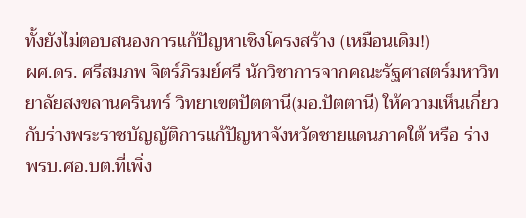ทั้งยังไม่ตอบสนองการแก้ปัญหาเชิงโครงสร้าง (เหมือนเดิม!)
ผศ.ดร. ศรีสมภพ จิตร์ภิรมย์ศรี นักวิชาการจากคณะรัฐศาสตร์มหาวิทยาลัยสงขลานครินทร์ วิทยาเขตปัตตานี(มอ.ปัตตานี) ให้ความเห็นเกี่ยวกับร่างพระราชบัญญัติการแก้ปัญหาจังหวัดชายแดนภาคใต้ หรือ ร่าง พรบ.ศอ.บต.ที่เพิ่ง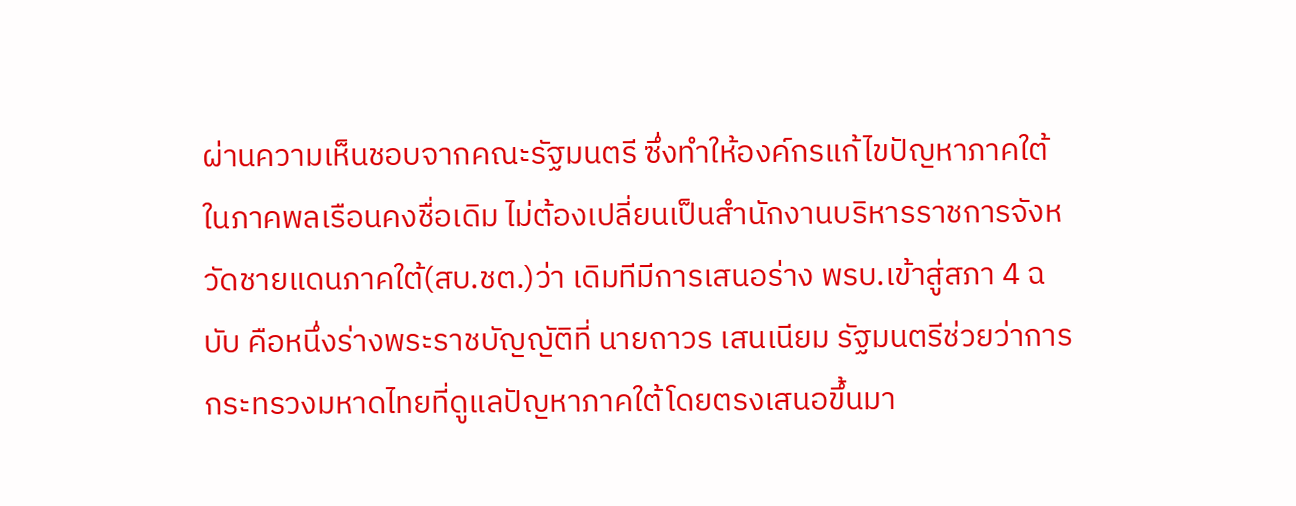ผ่านความเห็นชอบจากคณะรัฐมนตรี ซึ่งทำให้องค์กรแก้ไขปัญหาภาคใต้ในภาคพลเรือนคงชื่อเดิม ไม่ต้องเปลี่ยนเป็นสำนักงานบริหารราชการจังหวัดชายแดนภาคใต้(สบ.ชต.)ว่า เดิมทีมีการเสนอร่าง พรบ.เข้าสู่สภา 4 ฉบับ คือหนึ่งร่างพระราชบัญญัติที่ นายถาวร เสนเนียม รัฐมนตรีช่วยว่าการกระทรวงมหาดไทยที่ดูแลปัญหาภาคใต้โดยตรงเสนอขึ้นมา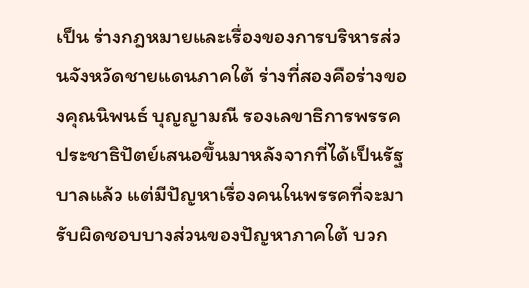เป็น ร่างกฎหมายและเรื่องของการบริหารส่วนจังหวัดชายแดนภาคใต้ ร่างที่สองคือร่างของคุณนิพนธ์ บุญญามณี รองเลขาธิการพรรคประชาธิปัตย์เสนอขึ้นมาหลังจากที่ได้เป็นรัฐบาลแล้ว แต่มีปัญหาเรื่องคนในพรรคที่จะมารับผิดชอบบางส่วนของปัญหาภาคใต้ บวก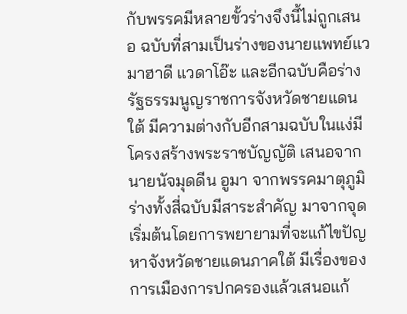กับพรรคมีหลายขั้วร่างจึงนี้ไม่ถูกเสนอ ฉบับที่สามเป็นร่างของนายแพทย์แวมาฮาดี แวดาโอ๊ะ และอีกฉบับคือร่างรัฐธรรมนูญราชการจังหวัดชายแดนใต้ มีความต่างกับอีกสามฉบับในแง่มีโครงสร้างพระราชบัญญัติ เสนอจากนายนัจมุดดีน อูมา จากพรรคมาตุภูมิ ร่างทั้งสี่ฉบับมีสาระสำคัญ มาจากจุดเริ่มต้นโดยการพยายามที่จะแก้ไขปัญหาจังหวัดชายแดนภาคใต้ มีเรื่องของการเมืองการปกครองแล้วเสนอแก้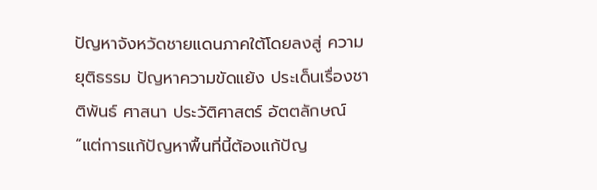ปัญหาจังหวัดชายแดนภาคใต้โดยลงสู่ ความยุติธรรม ปัญหาความขัดแย้ง ประเด็นเรื่องชาติพันธ์ ศาสนา ประวัติศาสตร์ อัตตลักษณ์
“แต่การแก้ปัญหาพื้นที่นี้ต้องแก้ปัญ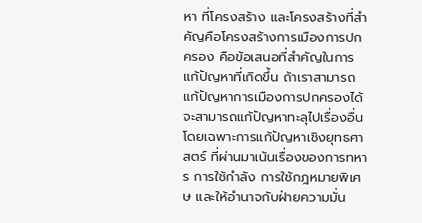หา ที่โครงสร้าง และโครงสร้างที่สำคัญคือโครงสร้างการเมืองการปกครอง คือข้อเสนอที่สำคัญในการแก้ปัญหาที่เกิดขึ้น ถ้าเราสามารถแก้ปัญหาการเมืองการปกครองได้จะสามารถแก้ปัญหาทะลุไปเรื่องอื่น โดยเฉพาะการแก้ปัญหาเชิงยุทธศาสตร์ ที่ผ่านมาเน้นเรื่องของการทหาร การใช้กำลัง การใช้กฎหมายพิเศษ และให้อำนาจกับฝ่ายความมั่น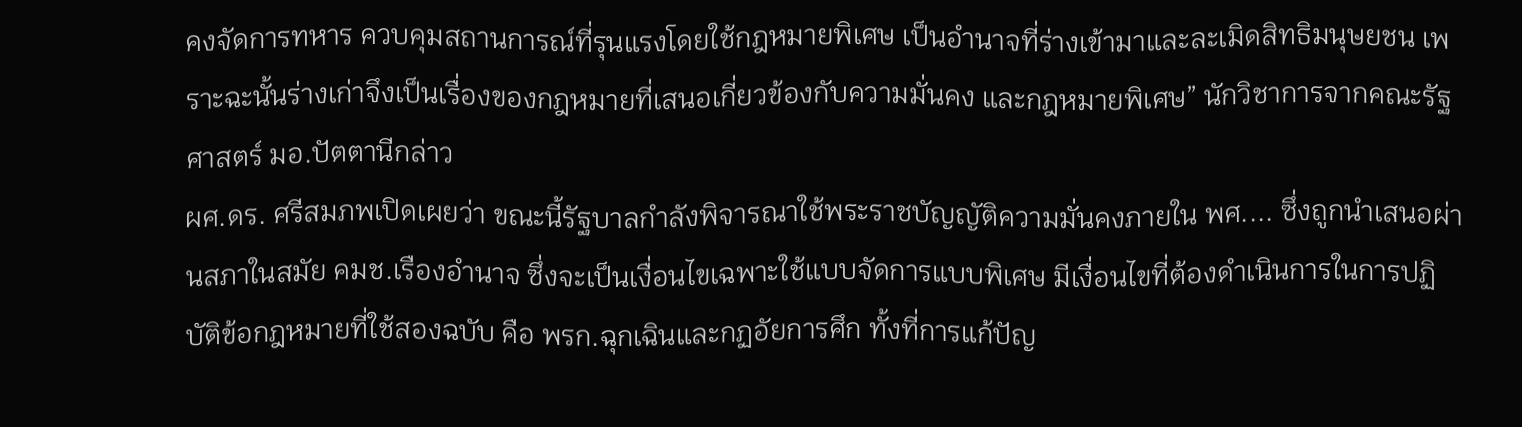คงจัดการทหาร ควบคุมสถานการณ์ที่รุนแรงโดยใช้กฎหมายพิเศษ เป็นอำนาจที่ร่างเข้ามาและละเมิดสิทธิมนุษยชน เพราะฉะนั้นร่างเก่าจึงเป็นเรื่องของกฎหมายที่เสนอเกี่ยวข้องกับความมั่นคง และกฎหมายพิเศษ” นักวิชาการจากคณะรัฐศาสตร์ มอ.ปัตตานีกล่าว
ผศ.ดร. ศรีสมภพเปิดเผยว่า ขณะนี้รัฐบาลกำลังพิจารณาใช้พระราชบัญญัติความมั่นคงภายใน พศ.... ซึ่งถูกนำเสนอผ่านสภาในสมัย คมช.เรืองอำนาจ ซึ่งจะเป็นเงื่อนไขเฉพาะใช้แบบจัดการแบบพิเศษ มีเงื่อนไขที่ต้องดำเนินการในการปฏิบัติข้อกฎหมายที่ใช้สองฉบับ คือ พรก.ฉุกเฉินและกฏอัยการศึก ทั้งที่การแก้ปัญ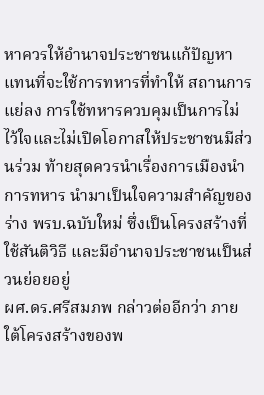หาควรให้อำนาจประชาชนแก้ปัญหาแทนที่จะใช้การทหารที่ทำให้ สถานการแย่ลง การใช้ทหารควบคุมเป็นการไม่ไว้ใจและไม่เปิดโอกาสให้ประชาชนมีส่วนร่วม ท้ายสุดควรนำเรื่องการเมืองนำการทหาร นำมาเป็นใจความสำคัญของร่าง พรบ.ฉบับใหม่ ซึ่งเป็นโครงสร้างที่ใช้สันติวิธี และมีอำนาจประชาชนเป็นส่วนย่อยอยู่
ผศ.ดร.ศรีสมภพ กล่าวต่ออีกว่า ภายใต้โครงสร้างของพ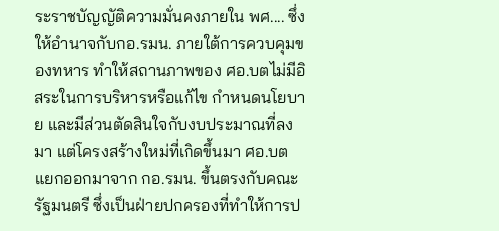ระราชบัญญัติความมั่นคงภายใน พศ.... ซึ่งให้อำนาจกับกอ.รมน. ภายใต้การควบคุมของทหาร ทำให้สถานภาพของ ศอ.บตไม่มีอิสระในการบริหารหรือแก้ไข กำหนดนโยบาย และมีส่วนตัดสินใจกับงบประมาณที่ลงมา แต่โครงสร้างใหม่ที่เกิดขึ้นมา ศอ.บต แยกออกมาจาก กอ.รมน. ขึ้นตรงกับคณะรัฐมนตรี ซึ่งเป็นฝ่ายปกครองที่ทำให้การป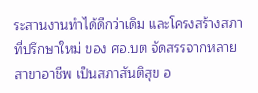ระสานงานทำได้ดีกว่าเดิม และโครงสร้างสภาที่ปรึกษาใหม่ ของ ศอ.บต จัดสรรจากหลายสาขาอาชีพ เป็นสภาสันติสุข อ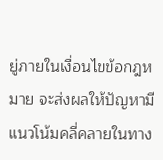ยู่ภายในเงื่อนไขข้อกฎหมาย จะส่งผลให้ปัญหามีแนวโน้มคลี่คลายในทาง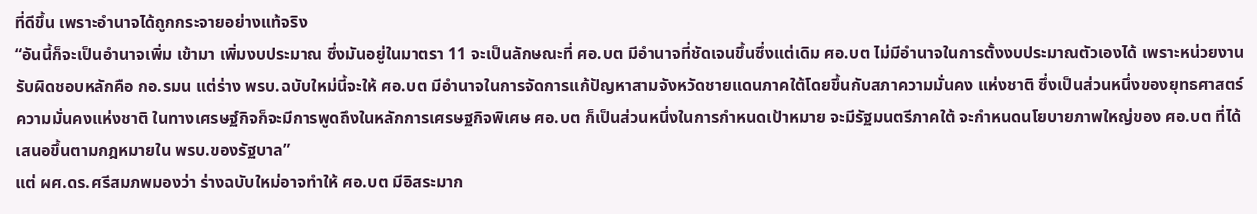ที่ดีขึ้น เพราะอำนาจได้ถูกกระจายอย่างแท้จริง
“อันนี้ก็จะเป็นอำนาจเพิ่ม เข้ามา เพิ่มงบประมาณ ซึ่งมันอยู่ในมาตรา 11 จะเป็นลักษณะที่ ศอ.บต มีอำนาจที่ชัดเจนขึ้นซึ่งแต่เดิม ศอ.บต ไม่มีอำนาจในการตั้งงบประมาณตัวเองได้ เพราะหน่วยงานรับผิดชอบหลักคือ กอ.รมน แต่ร่าง พรบ.ฉบับใหม่นี้จะให้ ศอ.บต มีอำนาจในการจัดการแก้ปัญหาสามจังหวัดชายแดนภาคใต้โดยขึ้นกับสภาความมั่นคง แห่งชาติ ซึ่งเป็นส่วนหนึ่งของยุทธศาสตร์ความมั่นคงแห่งชาติ ในทางเศรษฐ์กิจก็จะมีการพูดถึงในหลักการเศรษฐกิจพิเศษ ศอ.บต ก็เป็นส่วนหนึ่งในการกำหนดเป้าหมาย จะมีรัฐมนตรีภาคใต้ จะกำหนดนโยบายภาพใหญ่ของ ศอ.บต ที่ได้เสนอขึ้นตามกฎหมายใน พรบ.ของรัฐบาล”
แต่ ผศ.ดร.ศรีสมภพมองว่า ร่างฉบับใหม่อาจทำให้ ศอ.บต มีอิสระมาก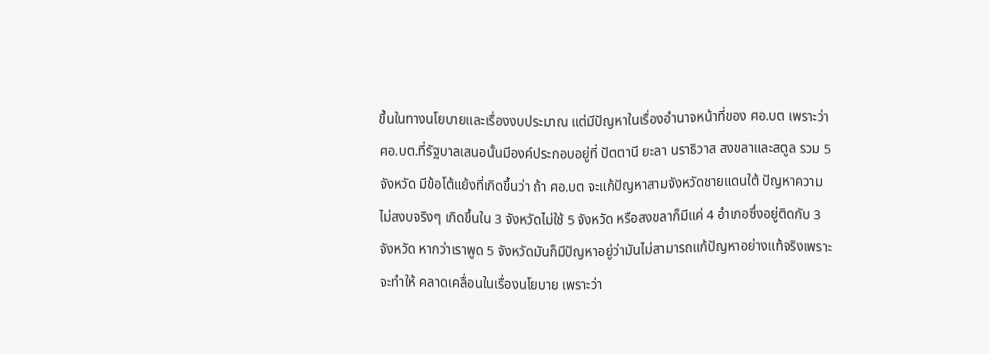ขึ้นในทางนโยบายและเรื่องงบประมาณ แต่มีปัญหาในเรื่องอำนาจหน้าที่ของ ศอ.บต เพราะว่า ศอ.บต.ที่รัฐบาลเสนอนั้นมีองค์ประกอบอยู่ที่ ปัตตานี ยะลา นราธิวาส สงขลาและสตูล รวม 5 จังหวัด มีข้อโต้แย้งที่เกิดขึ้นว่า ถ้า ศอ.บต จะแก้ปัญหาสามจังหวัดชายแดนใต้ ปัญหาความไม่สงบจริงๆ เกิดขึ้นใน 3 จังหวัดไม่ใช้ 5 จังหวัด หรือสงขลาก็มีแค่ 4 อำเภอซึ่งอยู่ติดกับ 3 จังหวัด หากว่าเราพูด 5 จังหวัดมันก็มีปัญหาอยู่ว่ามันไม่สามารถแก้ปัญหาอย่างแท้จริงเพราะจะทำให้ คลาดเคลื่อนในเรื่องนโยบาย เพราะว่า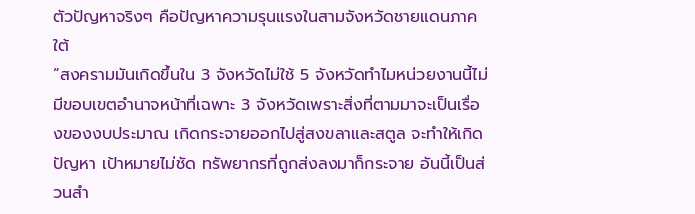ตัวปัญหาจริงๆ คือปัญหาความรุนแรงในสามจังหวัดชายแดนภาคใต้
“สงครามมันเกิดขึ้นใน 3 จังหวัดไม่ใช้ 5 จังหวัดทำไมหน่วยงานนี้ไม่มีขอบเขตอำนาจหน้าที่เฉพาะ 3 จังหวัดเพราะสิ่งที่ตามมาจะเป็นเรื่องของงบประมาณ เกิดกระจายออกไปสู่สงขลาและสตูล จะทำให้เกิดปัญหา เป้าหมายไม่ชัด ทรัพยากรที่ถูกส่งลงมาก็กระจาย อันนี้เป็นส่วนสำ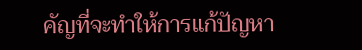คัญที่จะทำให้การแก้ปัญหา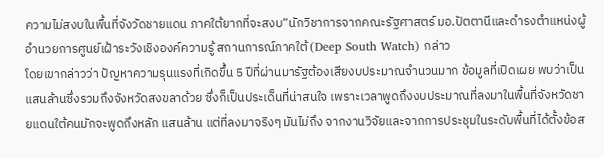ความไม่สงบในพื้นที่จังวัดชายแดน ภาคใต้ยากที่จะสงบ”นักวิชาการจากคณะรัฐศาสตร์ มอ.ปัตตานีและดำรงตำแหน่งผู้อำนวยการศูนย์เฝ้าระวังเชิงองค์ความรู้ สถานการณ์ภาคใต้ (Deep South Watch) กล่าว
โดยเขากล่าวว่า ปัญหาความรุนแรงที่เกิดขึ้น 5 ปีที่ผ่านมารัฐต้องเสียงบประมาณจำนวนมาก ข้อมูลที่เปิดเผย พบว่าเป็นแสนล้านซึ่งรวมถึงจังหวัดสงขลาด้วย ซึ่งก็เป็นประเด็นที่น่าสนใจ เพราะเวลาพูดถึงงบประมาณที่ลงมาในพื้นที่จังหวัดชายแดนใต้คนมักจะพูดถึงหลัก แสนล้าน แต่ที่ลงมาจริงๆ มันไม่ถึง จากงานวิจัยและจากการประชุมในระดับพื้นที่ได้ตั้งข้อส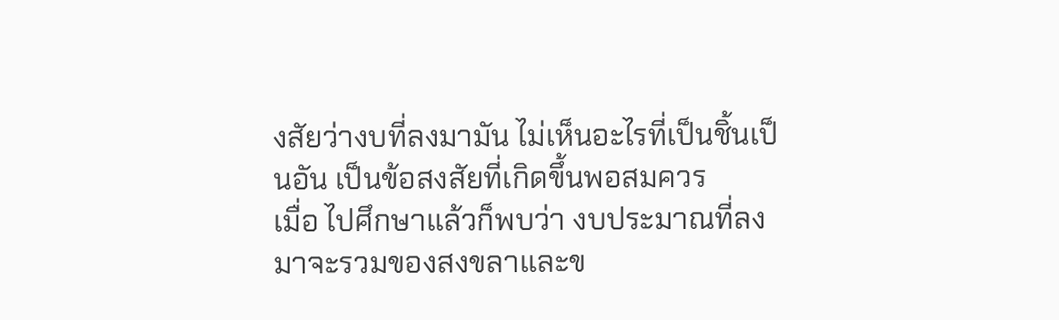งสัยว่างบที่ลงมามัน ไม่เห็นอะไรที่เป็นชิ้นเป็นอัน เป็นข้อสงสัยที่เกิดขึ้นพอสมควร
เมื่อ ไปศึกษาแล้วก็พบว่า งบประมาณที่ลงมาจะรวมของสงขลาและข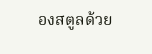องสตูลด้วย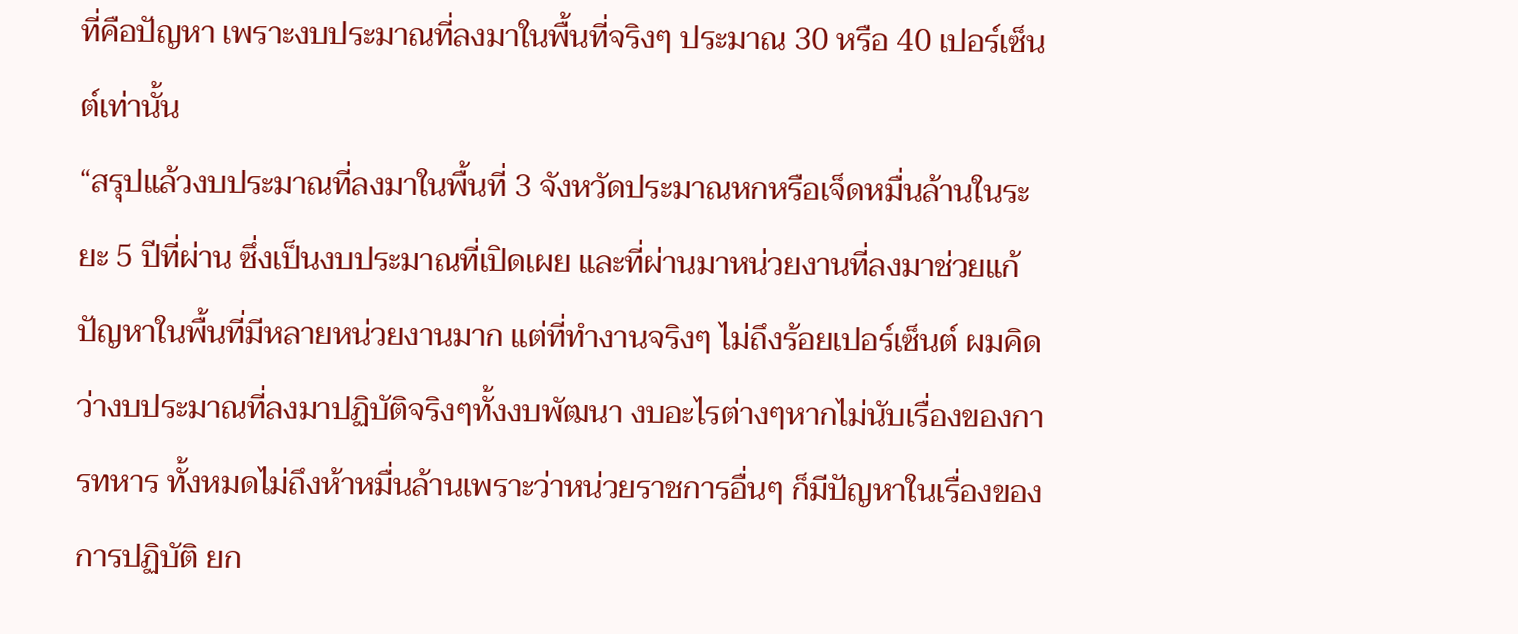ที่คือปัญหา เพราะงบประมาณที่ลงมาในพื้นที่จริงๆ ประมาณ 30 หรือ 40 เปอร์เซ็นต์เท่านั้น
“สรุปแล้วงบประมาณที่ลงมาในพื้นที่ 3 จังหวัดประมาณหกหรือเจ็ดหมื่นล้านในระยะ 5 ปีที่ผ่าน ซึ่งเป็นงบประมาณที่เปิดเผย และที่ผ่านมาหน่วยงานที่ลงมาช่วยแก้ปัญหาในพื้นที่มีหลายหน่วยงานมาก แต่ที่ทำงานจริงๆ ไม่ถึงร้อยเปอร์เซ็นต์ ผมคิดว่างบประมาณที่ลงมาปฏิบัติจริงๆทั้งงบพัฒนา งบอะไรต่างๆหากไม่นับเรื่องของการทหาร ทั้งหมดไม่ถึงห้าหมื่นล้านเพราะว่าหน่วยราชการอื่นๆ ก็มีปัญหาในเรื่องของการปฏิบัติ ยก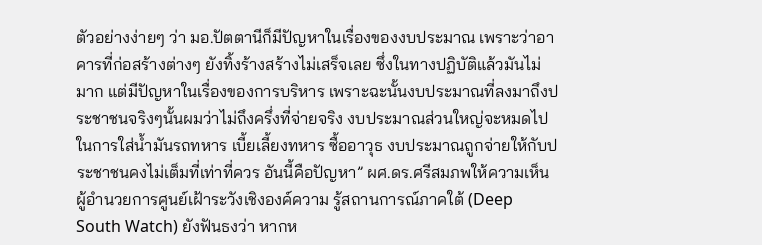ตัวอย่างง่ายๆ ว่า มอ.ปัตตานีก็มีปัญหาในเรื่องของงบประมาณ เพราะว่าอาคารที่ก่อสร้างต่างๆ ยังทิ้งร้างสร้างไม่เสร็จเลย ซึ่งในทางปฏิบัติแล้วมันไม่มาก แต่มีปัญหาในเรื่องของการบริหาร เพราะฉะนั้นงบประมาณที่ลงมาถึงประชาชนจริงๆนั้นผมว่าไม่ถึงครึ่งที่จ่ายจริง งบประมาณส่วนใหญ่จะหมดไปในการใส่น้ำมันรถทหาร เบี้ยเลี้ยงทหาร ซื้ออาวุธ งบประมาณถูกจ่ายให้กับประชาชนคงไม่เต็มที่เท่าที่ควร อันนี้คือปัญหา” ผศ.ดร.ศรีสมภพให้ความเห็น
ผู้อำนวยการศูนย์เฝ้าระวังเชิงองค์ความ รู้สถานการณ์ภาคใต้ (Deep South Watch) ยังฟันธงว่า หากห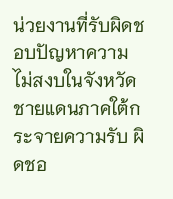น่วยงานที่รับผิดชอบปัญหาความไม่สงบในจังหวัดชายแดนภาคใต้กระจายความรับ ผิดชอ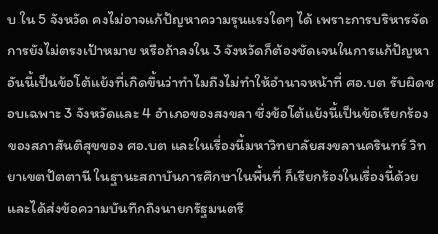บ ใน 5 จังหวัด คงไม่อาจแก้ปัญหาความรุนแรงใดๆ ได้ เพราะการบริหารจัดการยังไม่ตรงเป้าหมาย หรือถ้าลงใน 3 จังหวัดก็ต้องชัดเจนในการแก้ปัญหา อันนี้เป็นข้อโต้แย้งที่เกิดขึ้นว่าทำไมถึงไม่ทำให้อำนาจหน้าที่ ศอ.บต รับผิดชอบเฉพาะ 3 จังหวัดและ 4 อำเภอของสงขลา ซึ่งข้อโต้แย้งนี้เป็นข้อเรียกร้องของสภาสันติสุขของ ศอ.บต และในเรื่องนี้มหาวิทยาลัยสงขลานครินทร์ วิทยาเขตปัตตานี ในฐานะสถาบันการศึกษาในพื้นที่ ก็เรียกร้องในเรื่องนี้ด้วยและได้ส่งข้อความบันทึกถึงนายกรัฐมนตรี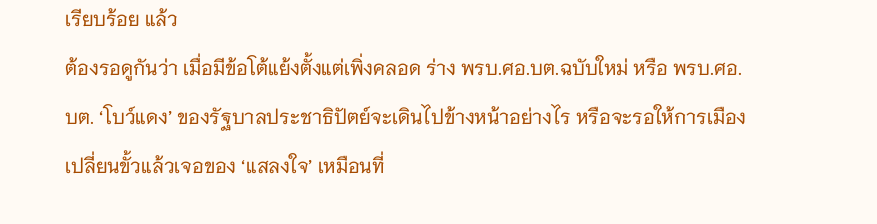เรียบร้อย แล้ว
ต้องรอดูกันว่า เมื่อมีข้อโต้แย้งตั้งแต่เพิ่งคลอด ร่าง พรบ.ศอ.บต.ฉบับใหม่ หรือ พรบ.ศอ.บต. ‘โบว์แดง’ ของรัฐบาลประชาธิปัตย์จะเดินไปข้างหน้าอย่างไร หรือจะรอให้การเมืองเปลี่ยนขั้วแล้วเจอของ ‘แสลงใจ’ เหมือนที่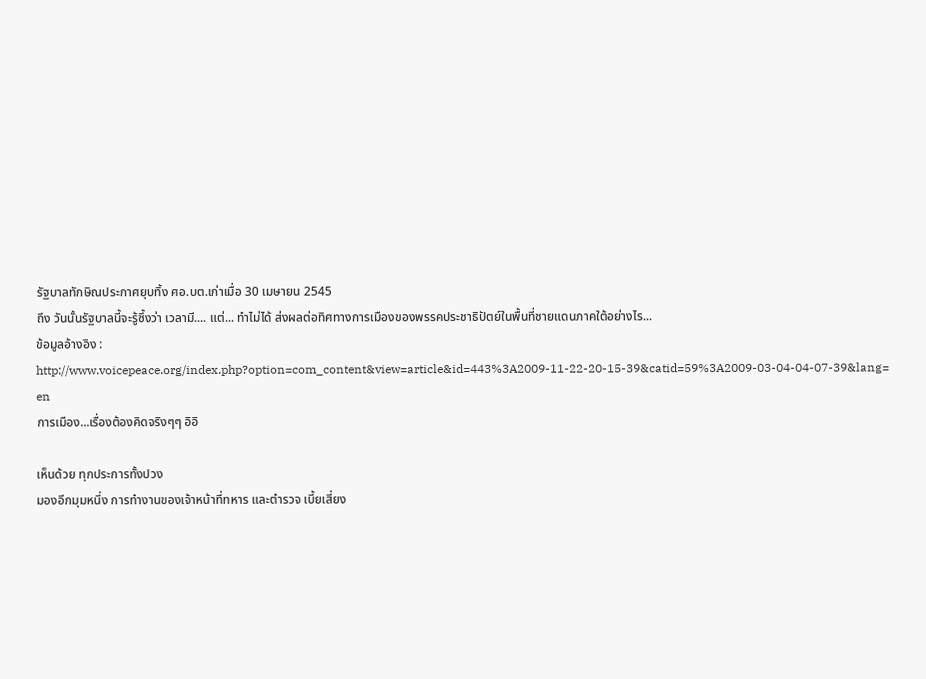รัฐบาลทักษิณประกาศยุบทิ้ง ศอ.บต.เก่าเมื่อ 30 เมษายน 2545
ถึง วันนั้นรัฐบาลนี้จะรู้ซึ้งว่า เวลามี.... แต่... ทำไม่ได้ ส่งผลต่อทิศทางการเมืองของพรรคประชาธิปัตย์ในพื้นที่ชายแดนภาคใต้อย่างไร...
ข้อมูลอ้างอิง : http://www.voicepeace.org/index.php?option=com_content&view=article&id=443%3A2009-11-22-20-15-39&catid=59%3A2009-03-04-04-07-39&lang= en
การเมือง...เรื่องต้องคิดจริงๆๆ อิอิ

เห็นด้วย ทุกประการทั้งปวง
มองอีกมุมหนึ่ง การทำงานของเจ้าหน้าที่ทหาร และตำรวจ เบี้ยเสี่ยง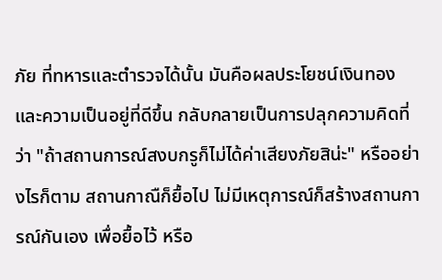ภัย ที่ทหารและตำรวจได้นั้น มันคือผลประโยชน์เงินทอง และความเป็นอยู่ที่ดีขึ้น กลับกลายเป็นการปลุกความคิดที่ว่า "ถ้าสถานการณ์สงบกรูก็ไม่ได้ค่าเสียงภัยสิน่ะ" หรืออย่างไรก็ตาม สถานกาณืก็ยื้อไป ไม่มีเหตุการณ์ก็สร้างสถานการณ์กันเอง เพื่อยื้อไว้ หรือ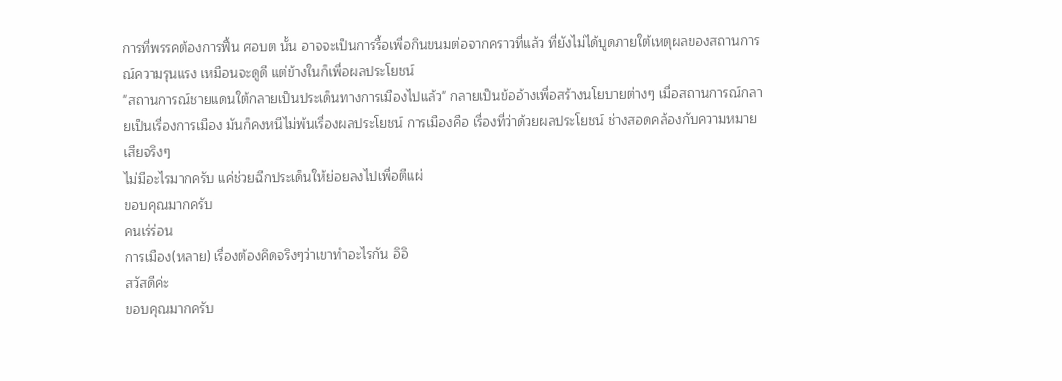การที่พรรคต้องการฟื้น ศอบต นั้น อาจจะเป็นการรื้อเพื่อกินขนมต่อจากคราวที่แล้ว ที่ยังไม่ได้บูดภายใต้เหตุผลของสถานการณ์ความรุนแรง เหมือนจะดูดี แต่ข้างในก็เพื่อผลประโยชน์
"สถานการณ์ชายแดนใต้กลายเป็นประเด็นทางการเมืองไปแล้ว" กลายเป็นข้ออ้างเพื่อสร้างนโยบายต่างๆ เมื่อสถานการณ์กลายเป็นเรื่องการเมือง มันก็คงหนีไม่พ้นเรื่องผลประโยชน์ การเมืองคือ เรื่องที่ว่าด้วยผลประโยชน์ ช่างสอดคล้องกับความหมายเสียจริงๆ
ไม่มีอะไรมากครับ แค่ช่วยฉีกประเด็นให้ย่อยลงไปเพื่อตีแผ่
ขอบคุณมากครับ
คนเร่ร่อน
การเมือง(หลาย) เรื่องต้องคิดจริงๆว่าเขาทำอะไรกัน อิอิ
สวัสดีค่ะ
ขอบคุณมากครับ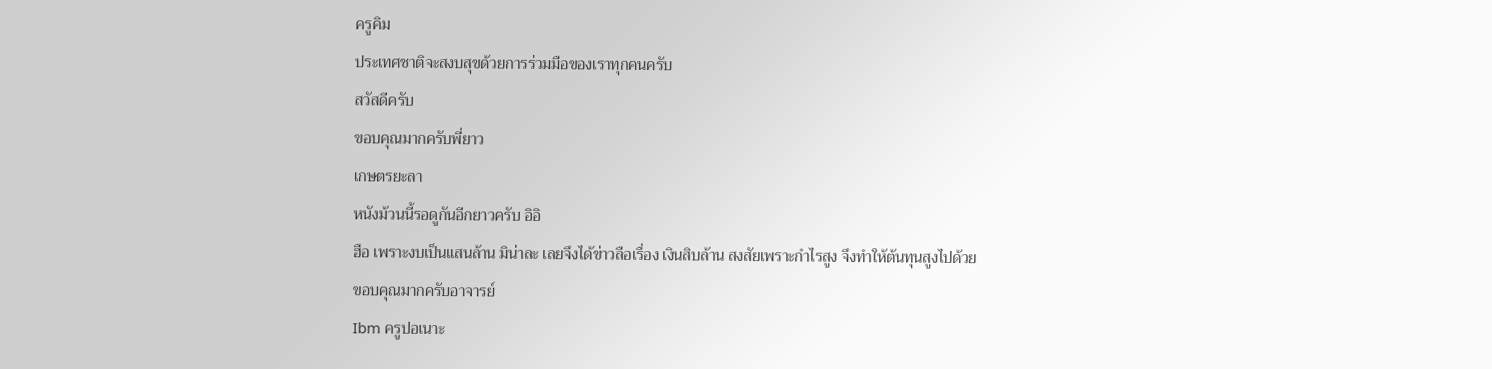ครูคิม
ประเทศชาติจะสงบสุขด้วยการร่วมมือของเราทุกคนครับ
สวัสดีครับ
ขอบคุณมากครับพี่ยาว
เกษตรยะลา
หนังม้วนนี้รอดูกันอีกยาวครับ อิอิ
ฮือ เพราะงบเป็นแสนล้าน มิน่าละ เลยจึงได้ข่าวลือเรื่อง เงินสิบล้าน สงสัยเพราะกำไรสูง จึงทำให้ต้นทุนสูงไปด้วย
ขอบคุณมากครับอาจารย์
Ibm ครูปอเนาะ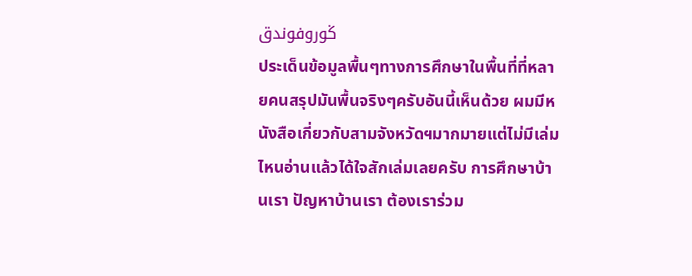ڬوروفوندق
ประเด็นข้อมูลพื้นๆทางการศึกษาในพื้นที่ที่หลายคนสรุปมันพื้นจริงๆครับอันนี้เห็นด้วย ผมมีหนังสือเกี่ยวกับสามจังหวัดฯมากมายแต่ไม่มีเล่มไหนอ่านแล้วได้ใจสักเล่มเลยครับ การศึกษาบ้านเรา ปัญหาบ้านเรา ต้องเราร่วม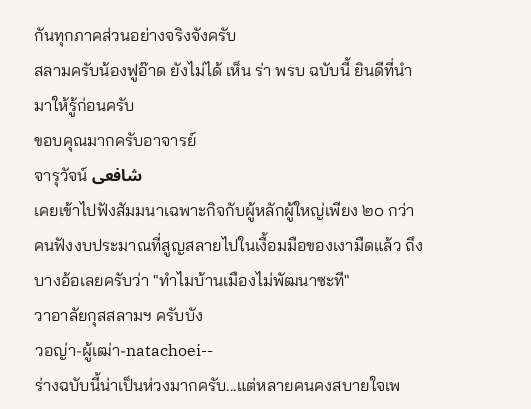กันทุกภาคส่วนอย่างจริงจังครับ
สลามครับน้องฟูอ๊าด ยังไม่ได้ เห็น ร่า พรบ ฉบับนี้ ยินดีที่นำมาให้รู้ก่อนครับ
ขอบคุณมากครับอาจารย์
จารุวัจน์ شافعى
เคยเข้าไปฟังสัมมนาเฉพาะกิจกับผู้หลักผู้ใหญ่เพียง ๒๐ กว่าคนฟังงบประมาณที่สูญสลายไปในเงื้อมมือของเงามืดแล้ว ถึงบางอ้อเลยครับว่า "ทำไมบ้านเมืองไม่พัฒนาซะที"
วาอาลัยกุสสลามฯ ครับบัง
วอญ่า-ผู้เฒ่า-natachoei--
ร่างฉบับนี้น่าเป็นห่วงมากครับ...แต่หลายคนคงสบายใจเพ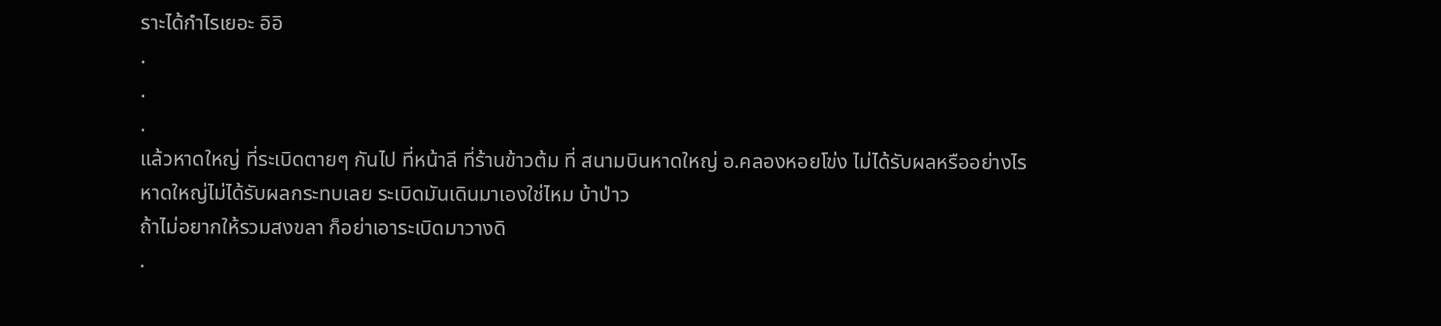ราะได้กำไรเยอะ อิอิ
.
.
.
แล้วหาดใหญ่ ที่ระเบิดตายๆ กันไป ที่หน้าลี ที่ร้านข้าวต้ม ที่ สนามบินหาดใหญ่ อ.คลองหอยโข่ง ไม่ได้รับผลหรืออย่างไร
หาดใหญ่ไม่ได้รับผลกระทบเลย ระเบิดมันเดินมาเองใช่ไหม บ้าป่าว
ถ้าไม่อยากให้รวมสงขลา ก็อย่าเอาระเบิดมาวางดิ
.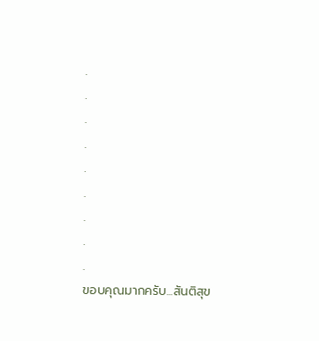.
.
.
.
.
.
.
.
.
ขอบคุณมากครับ...สันติสุข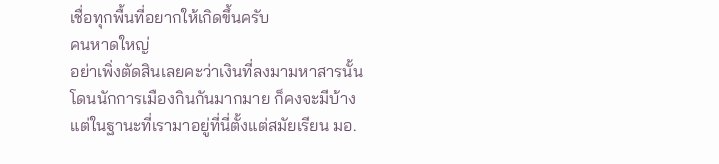เชื่อทุกพื้นที่อยากให้เกิดขึ้นครับ
คนหาดใหญ่
อย่าเพิ่งตัดสินเลยคะว่าเงินที่ลงมามหาสารนั้นโดนนักการเมืองกินกันมากมาย ก็คงจะมีบ้าง แต่ในฐานะที่เรามาอยู่ที่นี่ตั้งแต่สมัยเรียน มอ.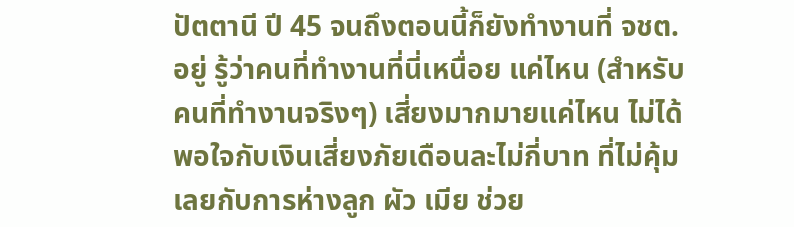ปัตตานี ปี 45 จนถึงตอนนี้ก็ยังทำงานที่ จชต. อยู่ รู้ว่าคนที่ทำงานที่นี่เหนื่อย แค่ไหน (สำหรับคนที่ทำงานจริงๆ) เสี่ยงมากมายแค่ไหน ไม่ได้พอใจกับเงินเสี่ยงภัยเดือนละไม่กี่บาท ที่ไม่คุ้มเลยกับการห่างลูก ผัว เมีย ช่วย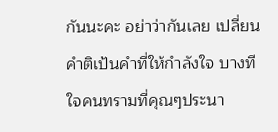กันนะคะ อย่าว่ากันเลย เปลี่ยนคำติเป้นคำที่ให้กำลังใจ บางทีใจคนทรามที่คุณๆประนา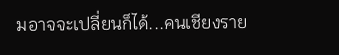มอาจจะเปลี่ยนก็ได้...คนเชียงราย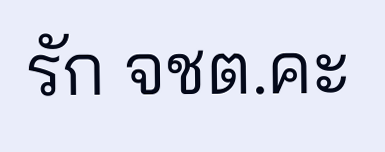รัก จชต.คะ